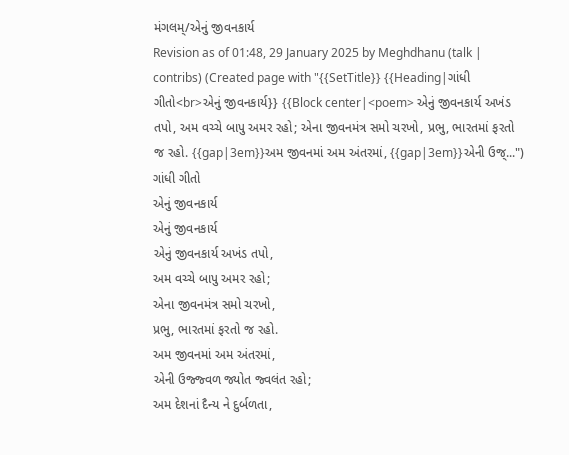મંગલમ્/એનું જીવનકાર્ય
Revision as of 01:48, 29 January 2025 by Meghdhanu (talk | contribs) (Created page with "{{SetTitle}} {{Heading|ગાંધી ગીતો<br>એનું જીવનકાર્ય}} {{Block center|<poem> એનું જીવનકાર્ય અખંડ તપો, અમ વચ્ચે બાપુ અમર રહો; એના જીવનમંત્ર સમો ચરખો, પ્રભુ, ભારતમાં ફરતો જ રહો. {{gap|3em}}અમ જીવનમાં અમ અંતરમાં, {{gap|3em}}એની ઉજ્...")
ગાંધી ગીતો
એનું જીવનકાર્ય
એનું જીવનકાર્ય
એનું જીવનકાર્ય અખંડ તપો,
અમ વચ્ચે બાપુ અમર રહો;
એના જીવનમંત્ર સમો ચરખો,
પ્રભુ, ભારતમાં ફરતો જ રહો.
અમ જીવનમાં અમ અંતરમાં,
એની ઉજ્જ્વળ જ્યોત જ્વલંત રહો;
અમ દેશનાં દૈન્ય ને દુર્બળતા,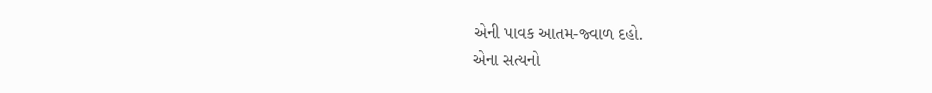એની પાવક આતમ-જ્વાળ દહો.
એના સત્યનો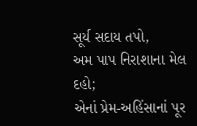સૂર્ય સદાય તપો,
અમ પાપ નિરાશાના મેલ દહો;
એનાં પ્રેમ-અહિંસાનાં પૂર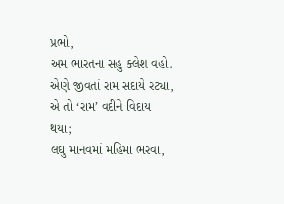પ્રભો,
અમ ભારતના સહુ ક્લેશ વહો.
એણે જીવતાં રામ સદાયે રટ્યા,
એ તો ‘રામ’ વદીને વિદાય થયા;
લઘુ માનવમાં મહિમા ભરવા,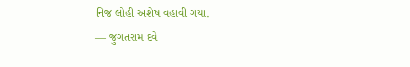નિજ લોહી અશેષ વહાવી ગયા.
— જુગતરામ દવે